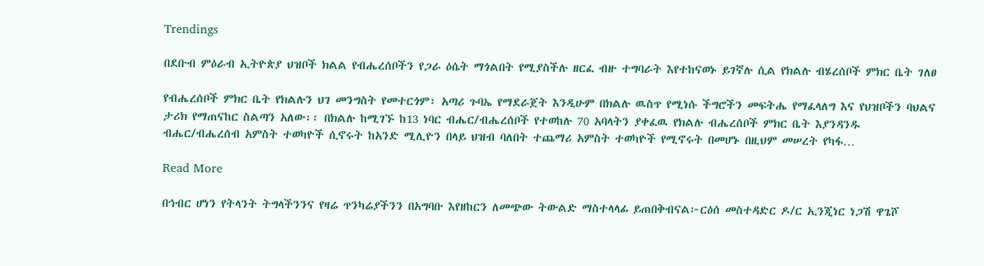Trendings

በደቡብ ምዕራብ ኢትዮጵያ ህዝቦች ክልል የብሔረሰቦችን የጋራ ዕሴት ማጎልበት የሚያስችሉ ዘርፈ ብዙ ተግባራት እየተከናወኑ ይገኛሉ ሲል የክልሉ ብሄረሰቦች ምክር ቤት ገለፀ

የብሔረሰቦች ምክር ቤት የክልሉን ህገ መንግስት የመተርጎም፣ አጣሪ ጉባኤ የማደራጀት እንዲሁም በክልሉ ዉስጥ የሚነሱ ችግሮችን መፍትሔ የማፈላለግ እና የህዝቦችን ባህልና ታሪክ የማጠናከር ስልጣን አለው፡፡ በክልሉ ከሚገኙ ከ13 ነባር ብሔር/ብሔረሰቦች የተወከሉ 70 አባላትን ያቀፈዉ የክልሉ ብሔረሰቦች ምክር ቤት እያንዳንዱ ብሔር/ብሔረሰብ አምስት ተወካዮች ሲኖሩት ከአንድ ሚሊዮን በላይ ህዝብ ባለበት ተጨማሪ አምስት ተወካዮች የሚኖሩት በመሆኑ በዚህም መሠረት የካፋ…

Read More

በኅብር ሆነን የትላንት ትግላችንንና የዛሬ ጥንካሬያችንን በአግባቡ እየዘከርን ለመጭው ትውልድ ማስተላላፊ ይጠበቅብናል፦ርዕሰ መስተዳድር ዶ/ር ኢንጂነር ነጋሽ ዋጌሾ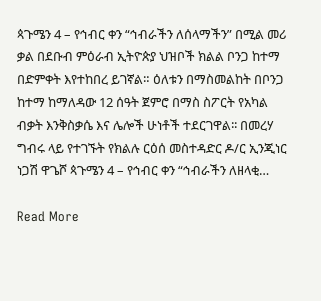ጳጉሜን 4 – የኅብር ቀን “ኅብራችን ለሰላማችን” በሚል መሪ ቃል በደቡብ ምዕራብ ኢትዮጵያ ህዝቦች ክልል ቦንጋ ከተማ በድምቀት እየተከበረ ይገኛል። ዕለቱን በማስመልከት በቦንጋ ከተማ ከማለዳው 12 ሰዓት ጀምሮ በማስ ስፖርት የአካል ብቃት እንቅስቃሴ እና ሌሎች ሁነቶች ተደርገዋል፡፡ በመረሃ ግብሩ ላይ የተገኙት የክልሉ ርዕሰ መስተዳድር ዶ/ር ኢንጂነር ነጋሽ ዋጌሾ ጳጉሜን 4 – የኅብር ቀን “ኅብራችን ለዘላቂ…

Read More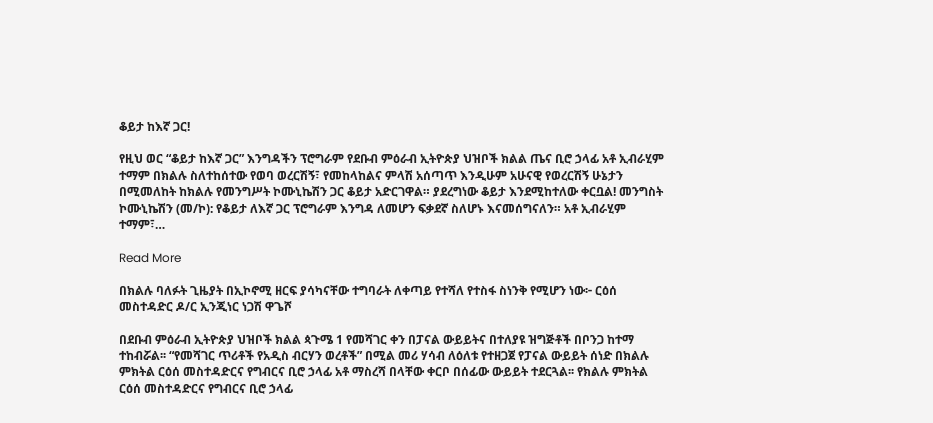ቆይታ ከእኛ ጋር!

የዚህ ወር “ቆይታ ከእኛ ጋር” እንግዳችን ፕሮግራም የደቡብ ምዕራብ ኢትዮጵያ ህዝቦች ክልል ጤና ቢሮ ኃላፊ አቶ ኢብራሂም ተማም በክልሉ ስለተከሰተው የወባ ወረርሽኝ፣ የመከላከልና ምላሽ አሰጣጥ እንዲሁም አሁናዊ የወረርሽኝ ሁኔታን በሚመለከት ከክልሉ የመንግሥት ኮሙኒኬሽን ጋር ቆይታ አድርገዋል። ያደረግነው ቆይታ እንደሚከተለው ቀርቧል! መንግስት ኮሙኒኬሽን (መ/ኮ): የቆይታ ለእኛ ጋር ፕሮግራም እንግዳ ለመሆን ፍቃደኛ ስለሆኑ እናመሰግናለን። አቶ ኢብራሂም ተማም፣…

Read More

በክልሉ ባለፉት ጊዜያት በኢኮኖሚ ዘርፍ ያሳካናቸው ተግባራት ለቀጣይ የተሻለ የተስፋ ስነንቅ የሚሆን ነው፦ ርዕሰ መስተዳድር ዶ/ር ኢንጂነር ነጋሽ ዋጌሾ

በደቡብ ምዕራብ ኢትዮጵያ ህዝቦች ክልል ጳጉሜ 1 የመሻገር ቀን በፓናል ውይይትና በተለያዩ ዝግጅቶች በቦንጋ ከተማ ተከብሯል፡፡ “የመሻገር ጥሪቶች የአዲስ ብርሃን ወረቶች” በሚል መሪ ሃሳብ ለዕለቱ የተዘጋጀ የፓናል ውይይት ሰነድ በክልሉ ምክትል ርዕሰ መስተዳድርና የግብርና ቢሮ ኃላፊ አቶ ማስረሻ በላቸው ቀርቦ በሰፊው ውይይት ተደርጓል፡፡ የክልሉ ምክትል ርዕሰ መስተዳድርና የግብርና ቢሮ ኃላፊ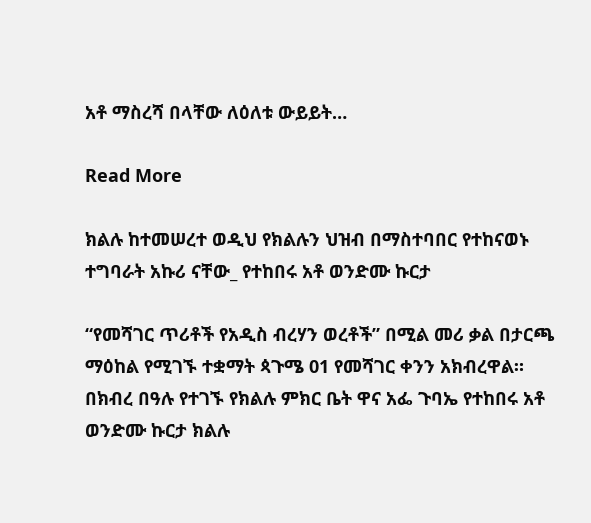አቶ ማስረሻ በላቸው ለዕለቱ ውይይት…

Read More

ክልሉ ከተመሠረተ ወዲህ የክልሉን ህዝብ በማስተባበር የተከናወኑ ተግባራት አኩሪ ናቸው_ የተከበሩ አቶ ወንድሙ ኩርታ

“የመሻገር ጥሪቶች የአዲስ ብረሃን ወረቶች” በሚል መሪ ቃል በታርጫ ማዕከል የሚገኙ ተቋማት ጳጉሜ 01 የመሻገር ቀንን አክብረዋል። በክብረ በዓሉ የተገኙ የክልሉ ምክር ቤት ዋና አፌ ጉባኤ የተከበሩ አቶ ወንድሙ ኩርታ ክልሉ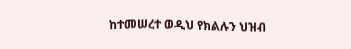ከተመሠረተ ወዲህ የክልሉን ህዝብ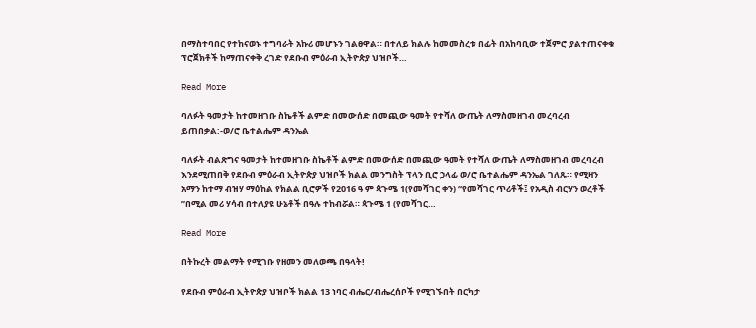በማስተባበር የተከናወኑ ተግባራት አኩሪ መሆኑን ገልፀዋል። በተለይ ክልሉ ከመመስረቱ በፊት በአከባቢው ተጀምሮ ያልተጠናቀቁ ፕሮጀክቶች ከማጠናቀቅ ረገድ የደቡብ ምዕራብ ኢትዮጵያ ህዝቦች…

Read More

ባለፉት ዓመታት ከተመዘገቡ ስኬቶች ልምድ በመውሰድ በመጪው ዓመት የተሻለ ውጤት ለማስመዘገብ መረባረብ ይጠበቃል:-ወ/ሮ ቤተልሔም ዳንኤል

ባለፉት ብልጽግና ዓመታት ከተመዘገቡ ስኬቶች ልምድ በመውሰድ በመጪው ዓመት የተሻለ ውጤት ለማስመዘገብ መረባረብ እንደሚጠበቅ የደቡብ ምዕራብ ኢትዮጵያ ህዝቦች ክልል መንግስት ፕላን ቢሮ ኃላፊ ወ/ሮ ቤተልሔም ዳንኤል ገለጹ። የሚዛን አማን ከተማ ብዝሃ ማዕከል የክልል ቢሮዎች የ2016 ዓ ም ጳጉሜ 1(የመሻገር ቀን) “የመሻገር ጥሪቶች፤ የአዲስ ብርሃን ወረቶች ”በሚል መሪ ሃሳብ በተለያዩ ሁኔቶች በዓሉ ተከብሯል። ጳጉሜ 1 (የመሻገር…

Read More

በትኩረት መልማት የሚገቡ የዘመን መለወጫ በዓላት!

የደቡብ ምዕራብ ኢትዮጵያ ህዝቦች ክልል 13 ነባር ብሔር/ብሔረሰቦች የሚገኙበት በርካታ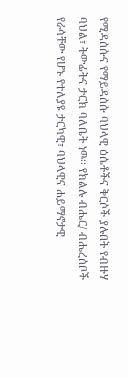የሚዳሰሱና የማይዳሰሱ ባህላዊ ዕሴቶችና ቅርሶች ያሉበት የብዙሃ ባህል፣ ትውፊትና ታርክ ባለቤት ነዉ፡፡ የክልሉ ብሔር/ ብሔረሰቦች የራሳቸው የሆኑ የተለያዩ ታርካዊ፣ ባህላዊና ሐይማኖታዊ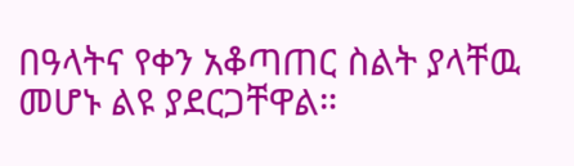በዓላትና የቀን አቆጣጠር ስልት ያላቸዉ መሆኑ ልዩ ያደርጋቸዋል።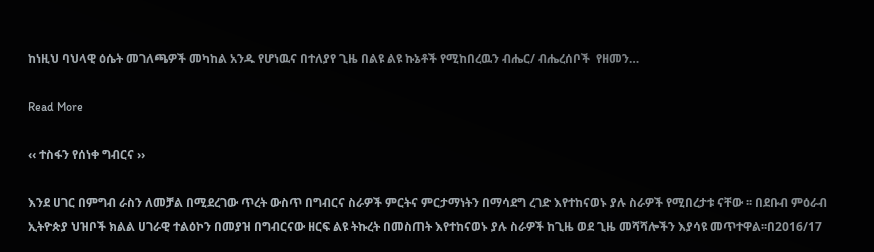ከነዚህ ባህላዊ ዕሴት መገለጫዎች መካከል አንዱ የሆነዉና በተለያየ ጊዜ በልዩ ልዩ ኩኔቶች የሚከበረዉን ብሔር/ ብሔረሰቦች  የዘመን…

Read More

‹‹ ተስፋን የሰነቀ ግብርና ››

እንደ ሀገር በምግብ ራስን ለመቻል በሚደረገው ጥረት ውስጥ በግብርና ስራዎች ምርትና ምርታማነትን በማሳደግ ረገድ እየተከናወኑ ያሉ ስራዎች የሚበረታቱ ናቸው ፡፡ በደቡብ ምዕራብ ኢትዮጵያ ህዝቦች ክልል ሀገራዊ ተልዕኮን በመያዝ በግብርናው ዘርፍ ልዩ ትኩረት በመስጠት እየተከናወኑ ያሉ ስራዎች ከጊዜ ወደ ጊዜ መሻሻሎችን እያሳዩ መጥተዋል፡፡በ2016/17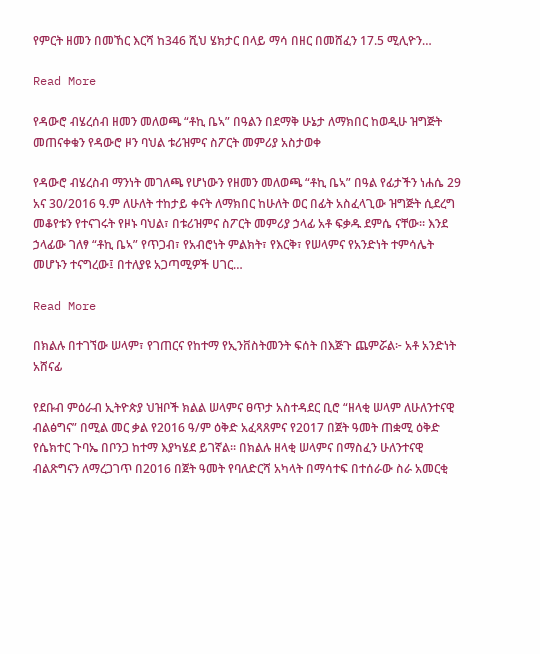የምርት ዘመን በመኸር እርሻ ከ346 ሺህ ሄክታር በላይ ማሳ በዘር በመሸፈን 17.5 ሚሊዮን…

Read More

የዳውሮ ብሄረሰብ ዘመን መለወጫ “ቶኪ ቤኣ” በዓልን በደማቅ ሁኔታ ለማክበር ከወዲሁ ዝግጅት መጠናቀቁን የዳውሮ ዞን ባህል ቱሪዝምና ስፖርት መምሪያ አስታወቀ

የዳውሮ ብሄረስብ ማንነት መገለጫ የሆነውን የዘመን መለወጫ “ቶኪ ቤኣ” በዓል የፊታችን ነሐሴ 29 አና 30/2016 ዓ.ም ለሁለት ተከታይ ቀናት ለማክበር ከሁለት ወር በፊት አስፈላጊው ዝግጅት ሲደረግ መቆየቱን የተናገሩት የዞኑ ባህል፣ በቱሪዝምና ስፖርት መምሪያ ኃላፊ አቶ ፍቃዱ ደምሴ ናቸው። እንደ ኃላፊው ገለፃ “ቶኪ ቤኣ” የጥጋብ፣ የአብሮነት ምልክት፣ የእርቅ፣ የሠላምና የአንድነት ተምሳሌት መሆኑን ተናግረው፤ በተለያዩ አጋጣሚዎች ሀገር…

Read More

በክልሉ በተገኘው ሠላም፣ የገጠርና የከተማ የኢንቨስትመንት ፍሰት በእጅጉ ጨምሯል፦ አቶ አንድነት አሸናፊ

የደቡብ ምዕራብ ኢትዮጵያ ህዝቦች ክልል ሠላምና ፀጥታ አስተዳደር ቢሮ “ዘላቂ ሠላም ለሁለንተናዊ ብልፅግና” በሚል መር ቃል የ2016 ዓ/ም ዕቅድ አፈጻጸምና የ2017 በጀት ዓመት ጠቋሚ ዕቅድ የሴክተር ጉባኤ በቦንጋ ከተማ እያካሄደ ይገኛል። በክልሉ ዘላቂ ሠላምና በማስፈን ሁለንተናዊ ብልጽግናን ለማረጋገጥ በ2016 በጀት ዓመት የባለድርሻ አካላት በማሳተፍ በተሰራው ስራ አመርቂ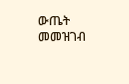ውጤት መመዝገብ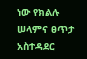ነው የክልሉ ሠላምና ፀጥታ አስተዳደር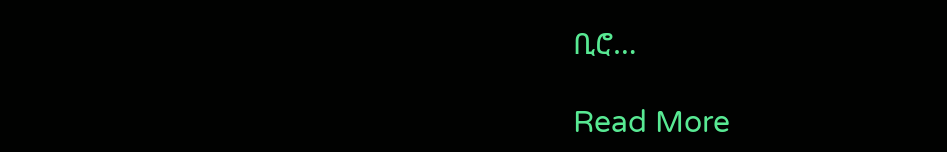ቢሮ…

Read More